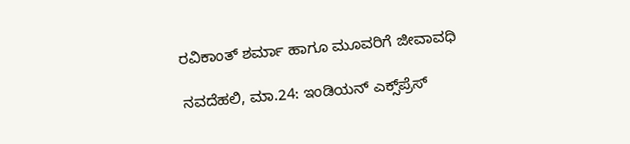ರವಿಕಾಂತ್ ಶರ್ಮಾ ಹಾಗೂ ಮೂವರಿಗೆ ಜೀವಾವಧಿ

ನವದೆಹಲಿ, ಮಾ.24: ಇಂಡಿಯನ್ ಎಕ್ಸ್‌ಪ್ರೆಸ್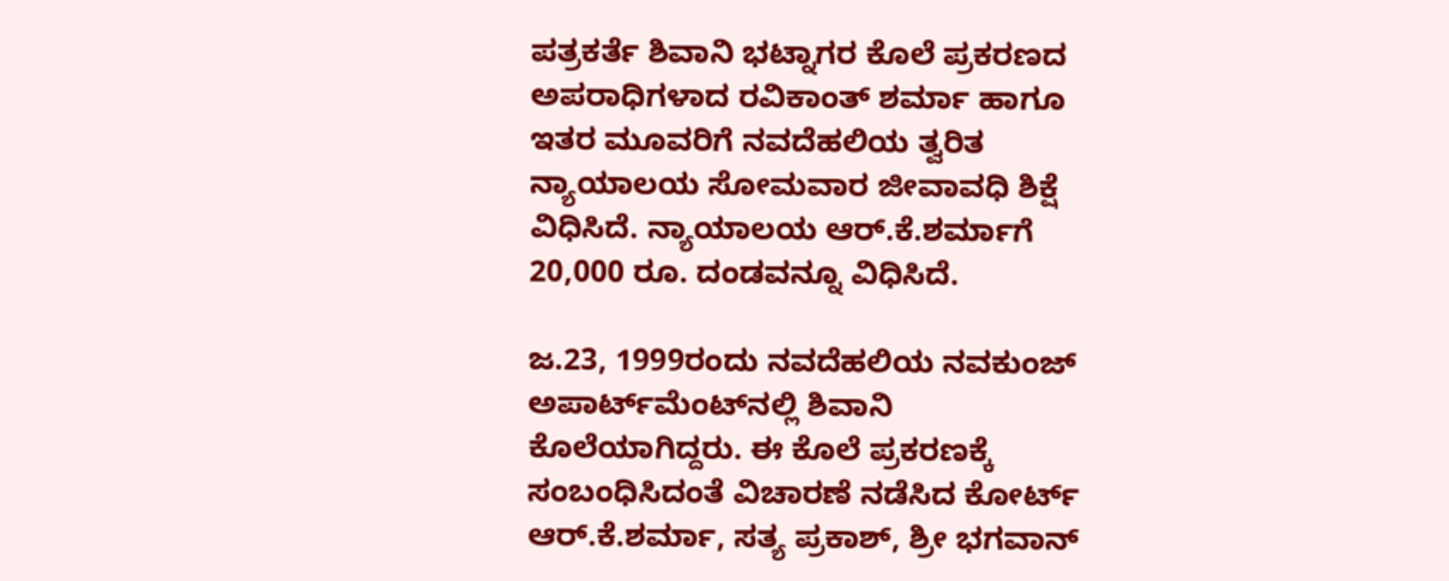ಪತ್ರಕರ್ತೆ ಶಿವಾನಿ ಭಟ್ನಾಗರ ಕೊಲೆ ಪ್ರಕರಣದ ಅಪರಾಧಿಗಳಾದ ರವಿಕಾಂತ್ ಶರ್ಮಾ ಹಾಗೂ ಇತರ ಮೂವರಿಗೆ ನವದೆಹಲಿಯ ತ್ವರಿತ ನ್ಯಾಯಾಲಯ ಸೋಮವಾರ ಜೀವಾವಧಿ ಶಿಕ್ಷೆ ವಿಧಿಸಿದೆ. ನ್ಯಾಯಾಲಯ ಆರ್.ಕೆ.ಶರ್ಮಾಗೆ 20,000 ರೂ. ದಂಡವನ್ನೂ ವಿಧಿಸಿದೆ.

ಜ.23, 1999ರಂದು ನವದೆಹಲಿಯ ನವಕುಂಜ್ ಅಪಾರ್ಟ್‌ಮೆಂಟ್‌ನಲ್ಲಿ ಶಿವಾನಿ ಕೊಲೆಯಾಗಿದ್ದರು. ಈ ಕೊಲೆ ಪ್ರಕರಣಕ್ಕೆ ಸಂಬಂಧಿಸಿದಂತೆ ವಿಚಾರಣೆ ನಡೆಸಿದ ಕೋರ್ಟ್ ಆರ್.ಕೆ.ಶರ್ಮಾ, ಸತ್ಯ ಪ್ರಕಾಶ್, ಶ್ರೀ ಭಗವಾನ್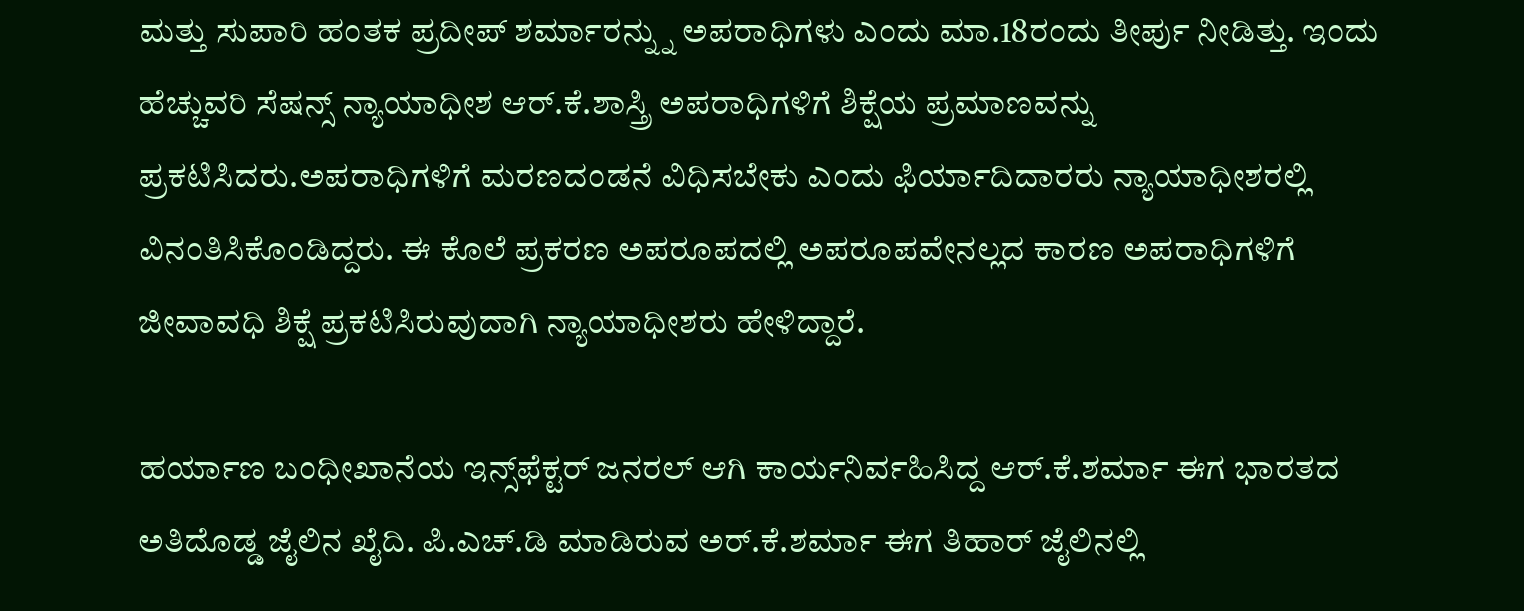ಮತ್ತು ಸುಪಾರಿ ಹಂತಕ ಪ್ರದೀಪ್ ಶರ್ಮಾರನ್ನ್ನು ಅಪರಾಧಿಗಳು ಎಂದು ಮಾ.18ರಂದು ತೀರ್ಪು ನೀಡಿತ್ತು. ಇಂದು ಹೆಚ್ಚುವರಿ ಸೆಷನ್ಸ್ ನ್ಯಾಯಾಧೀಶ ಆರ್.ಕೆ.ಶಾಸ್ತ್ರಿ ಅಪರಾಧಿಗಳಿಗೆ ಶಿಕ್ಷೆಯ ಪ್ರಮಾಣವನ್ನು ಪ್ರಕಟಿಸಿದರು.ಅಪರಾಧಿಗಳಿಗೆ ಮರಣದಂಡನೆ ವಿಧಿಸಬೇಕು ಎಂದು ಫಿರ್ಯಾದಿದಾರರು ನ್ಯಾಯಾಧೀಶರಲ್ಲಿ ವಿನಂತಿಸಿಕೊಂಡಿದ್ದರು. ಈ ಕೊಲೆ ಪ್ರಕರಣ ಅಪರೂಪದಲ್ಲಿ ಅಪರೂಪವೇನಲ್ಲದ ಕಾರಣ ಅಪರಾಧಿಗಳಿಗೆ ಜೀವಾವಧಿ ಶಿಕ್ಷೆ ಪ್ರಕಟಿಸಿರುವುದಾಗಿ ನ್ಯಾಯಾಧೀಶರು ಹೇಳಿದ್ದಾರೆ.

ಹರ್ಯಾಣ ಬಂಧೀಖಾನೆಯ ಇನ್ಸ್‌ಫೆಕ್ಟರ್ ಜನರಲ್ ಆಗಿ ಕಾರ್ಯನಿರ್ವಹಿಸಿದ್ದ ಆರ್.ಕೆ.ಶರ್ಮಾ ಈಗ ಭಾರತದ ಅತಿದೊಡ್ಡ ಜೈಲಿನ ಖೈದಿ. ಪಿ.ಎಚ್.ಡಿ ಮಾಡಿರುವ ಅರ್.ಕೆ.ಶರ್ಮಾ ಈಗ ತಿಹಾರ್ ಜೈಲಿನಲ್ಲಿ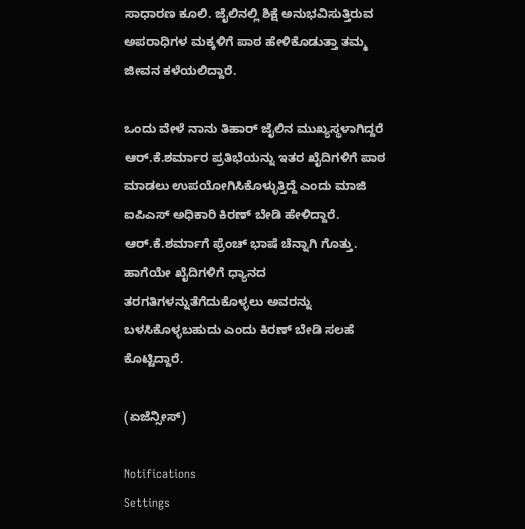ಸಾಧಾರಣ ಕೂಲಿ. ಜೈಲಿನಲ್ಲಿ ಶಿಕ್ಷೆ ಅನುಭವಿಸುತ್ತಿರುವ ಅಪರಾಧಿಗಳ ಮಕ್ಕಳಿಗೆ ಪಾಠ ಹೇಳಿಕೊಡುತ್ತಾ ತಮ್ಮ ಜೀವನ ಕಳೆಯಲಿದ್ದಾರೆ.

ಒಂದು ವೇಳೆ ನಾನು ತಿಹಾರ್ ಜೈಲಿನ ಮುಖ್ಯಸ್ಥಳಾಗಿದ್ದರೆ ಆರ್.ಕೆ.ಶರ್ಮಾರ ಪ್ರತಿಭೆಯನ್ನು ಇತರ ಖೈದಿಗಳಿಗೆ ಪಾಠ ಮಾಡಲು ಉಪಯೋಗಿಸಿಕೊಳ್ಳುತ್ತಿದ್ದೆ ಎಂದು ಮಾಜಿ ಐಪಿಎಸ್ ಅಧಿಕಾರಿ ಕಿರಣ್ ಬೇಡಿ ಹೇಳಿದ್ದಾರೆ. ಆರ್.ಕೆ.ಶರ್ಮಾಗೆ ಫ್ರೆಂಚ್ ಭಾಷೆ ಚೆನ್ನಾಗಿ ಗೊತ್ತು. ಹಾಗೆಯೇ ಖೈದಿಗಳಿಗೆ ಧ್ಯಾನದ ತರಗತಿಗಳನ್ನುತೆಗೆದುಕೊಳ್ಳಲು ಅವರನ್ನು ಬಳಸಿಕೊಳ್ಳಬಹುದು ಎಂದು ಕಿರಣ್ ಬೇಡಿ ಸಲಹೆ ಕೊಟ್ಟಿದ್ದಾರೆ.

(ಏಜೆನ್ಸೀಸ್)

Notifications
Settings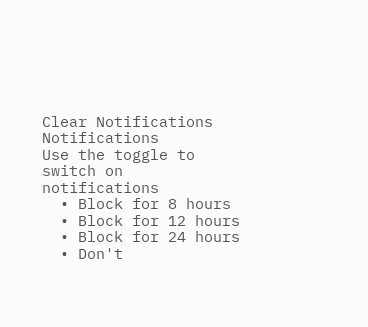Clear Notifications
Notifications
Use the toggle to switch on notifications
  • Block for 8 hours
  • Block for 12 hours
  • Block for 24 hours
  • Don't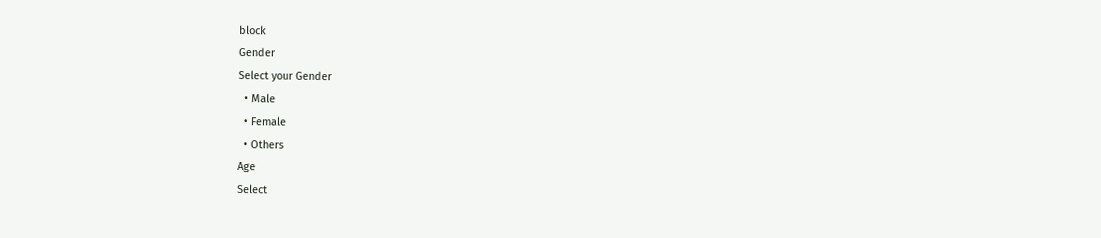block
Gender
Select your Gender
  • Male
  • Female
  • Others
Age
Select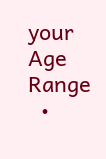your Age Range
  •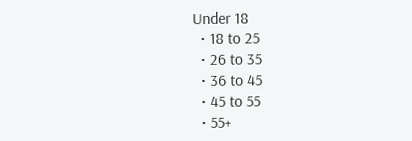Under 18
  • 18 to 25
  • 26 to 35
  • 36 to 45
  • 45 to 55
  • 55+